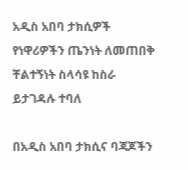አዲስ አበባ ታክሲዎች የነዋሪዎችን ጤንነት ለመጠበቅ ቸልተኝነት ስላሳዩ ከስራ ይታገዳሉ ተባለ

በአዲስ አበባ ታክሲና ባጃጆችን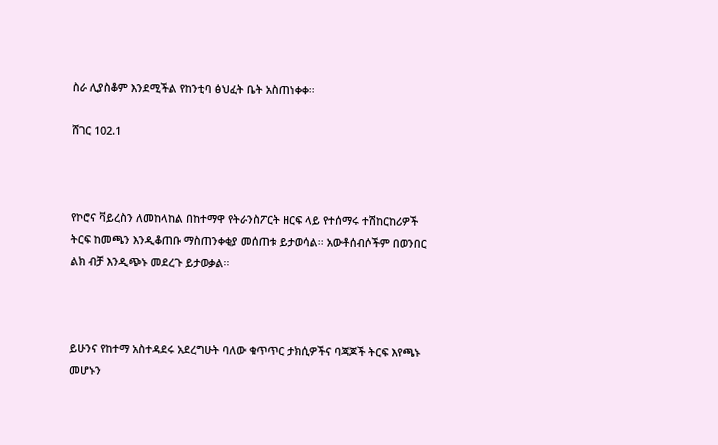ስራ ሊያስቆም እንደሚችል የከንቲባ ፅህፈት ቤት አስጠነቀቀ፡፡

ሸገር 102.1



የኮሮና ቫይረስን ለመከላከል በከተማዋ የትራንስፖርት ዘርፍ ላይ የተሰማሩ ተሽከርከሪዎች ትርፍ ከመጫን እንዲቆጠቡ ማስጠንቀቂያ መሰጠቱ ይታወሳል፡፡ አውቶሰብሶችም በወንበር ልክ ብቻ እንዲጭኑ መደረጉ ይታወቃል፡፡



ይሁንና የከተማ አስተዳደሩ አደረግሁት ባለው ቁጥጥር ታክሲዎችና ባጃጆች ትርፍ እየጫኑ መሆኑን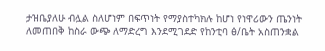ታዝቤያለሁ ብሏል ስለሆነም በፍጥነት የማያስተካክሉ ከሆነ የነዋሪውን ጤንነት ለመጠበቅ ከስራ ውጭ ለማድረግ እንደሚገደድ የከንቲባ ፅ/ቤት አስጠንቋል